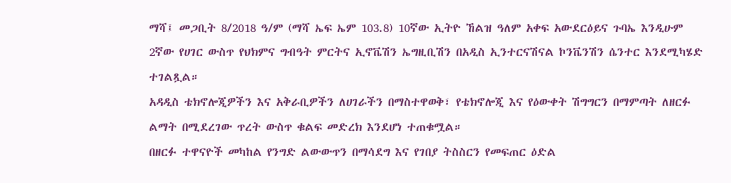ማሻ፤ መጋቢት 8/2018 ዓ/ም (ማሻ ኤፍ ኤም 103.8) 10ኛው ኢትዮ ኸልዝ ዓለም አቀፍ አውደርዕይና ጉባኤ እንዲሁም 2ኛው የሀገር ውስጥ የህክምና ግብዓት ምርትና ኢኖቬሽን ኤግዚቢሽን በአዲስ ኢንተርናሽናል ኮንቬንሽን ሴንተር እንደሚካሄድ ተገልጿል።
አዳዲስ ቴክኖሎጂዎችን እና አቅራቢዎችን ለሀገራችን በማስተዋወቅ፣ የቴክኖሎጂ እና የዕውቀት ሽግግርን በማምጣት ለዘርፉ ልማት በሚደረገው ጥረት ውስጥ ቁልፍ መድረክ እንደሆነ ተጠቁሟል።
በዘርፉ ተዋናዮች መካከል የንግድ ልውውጥን በማሳደግ እና የገበያ ትስስርን የመፍጠር ዕድል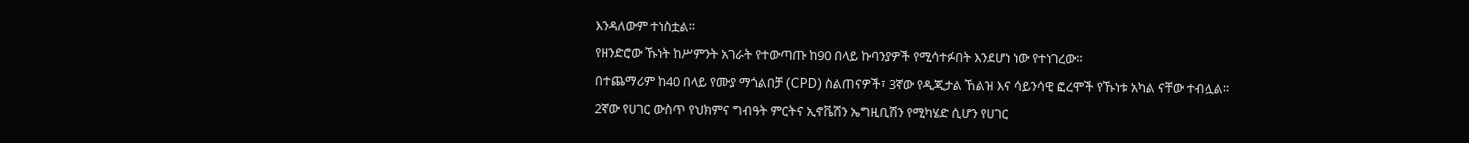እንዳለውም ተነስቷል።
የዘንድሮው ኹነት ከሥምንት አገራት የተውጣጡ ከ90 በላይ ኩባንያዎች የሚሳተፉበት እንደሆነ ነው የተነገረው።
በተጨማሪም ከ40 በላይ የሙያ ማጎልበቻ (CPD) ስልጠናዎች፣ 3ኛው የዲጂታል ኸልዝ እና ሳይንሳዊ ፎረሞች የኹነቱ አካል ናቸው ተብሏል።
2ኛው የሀገር ውስጥ የህክምና ግብዓት ምርትና ኢኖቬሽን ኤግዚቢሽን የሚካሄድ ሲሆን የሀገር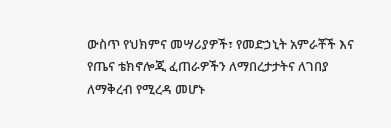ውስጥ የህክምና መሣሪያዎች፣ የመድኃኒት አምራቾች እና የጤና ቴክኖሎጂ ፈጠራዎችን ለማበረታታትና ለገበያ ለማቅረብ የሚረዳ መሆኑ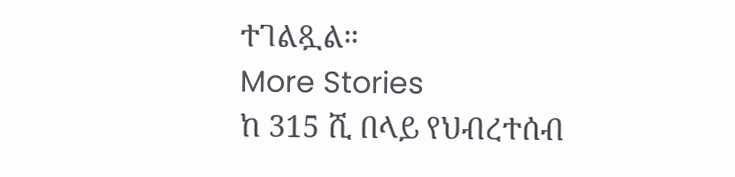ተገልጿል።
More Stories
ከ 315 ሺ በላይ የህብረተሰብ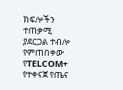ክፍሎችን ተጠቃሚ ያደርጋል ተብሎ የምጠበቀው የTELCOM+ የተቀናጀ የጤና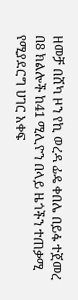ዘመቻ በሸካ ዞን የኪ ወረዳ ፊዴ ቀበሌ በይፋ ተጀመረ
በ8 ክልሎች ከ41 ሚሊዮን በላይ ዜጎችን ተጠቃሚ የሚያደርግ ሀገር አቀፍ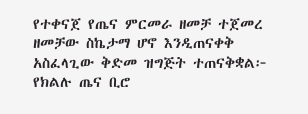የተቀናጀ የጤና ምርመራ ዘመቻ ተጀመረ
ዘመቻው ስኬታማ ሆኖ እንዲጠናቀቅ አስፈላጊው ቅድመ ዝግጅት ተጠናቅቋል፦ የክልሉ ጤና ቢሮ